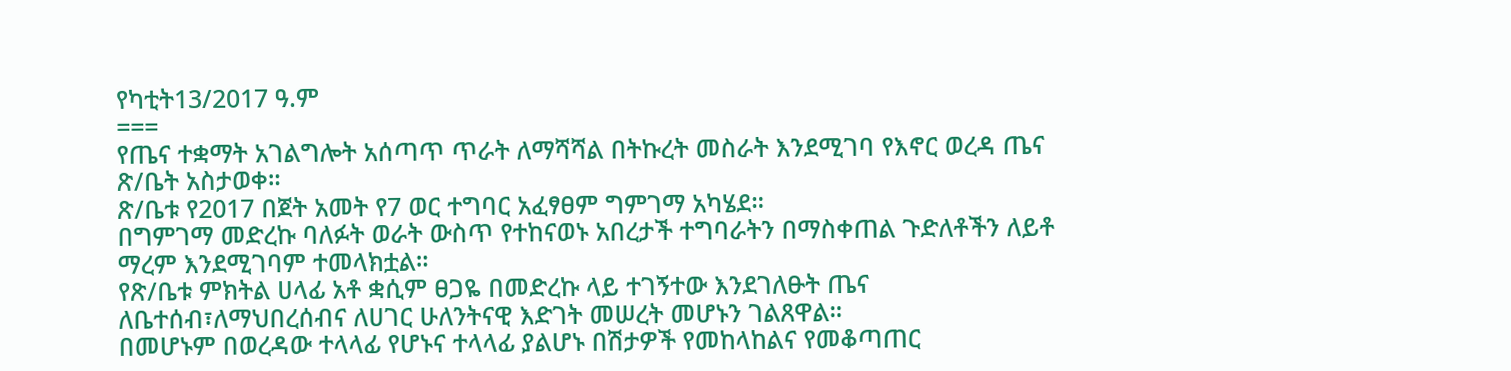የካቲት13/2017 ዓ.ም
===
የጤና ተቋማት አገልግሎት አሰጣጥ ጥራት ለማሻሻል በትኩረት መስራት እንደሚገባ የእኖር ወረዳ ጤና ጽ/ቤት አስታወቀ።
ጽ/ቤቱ የ2017 በጀት አመት የ7 ወር ተግባር አፈፃፀም ግምገማ አካሄደ።
በግምገማ መድረኩ ባለፉት ወራት ውስጥ የተከናወኑ አበረታች ተግባራትን በማስቀጠል ጉድለቶችን ለይቶ ማረም እንደሚገባም ተመላክቷል።
የጽ/ቤቱ ምክትል ሀላፊ አቶ ቋሲም ፀጋዬ በመድረኩ ላይ ተገኝተው እንደገለፁት ጤና ለቤተሰብ፣ለማህበረሰብና ለሀገር ሁለንትናዊ እድገት መሠረት መሆኑን ገልጸዋል።
በመሆኑም በወረዳው ተላላፊ የሆኑና ተላላፊ ያልሆኑ በሽታዎች የመከላከልና የመቆጣጠር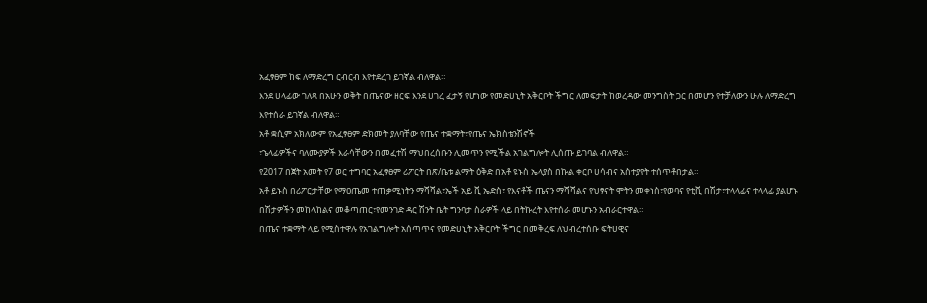አፈፃፀም ከፍ ለማድረግ ርብርብ እየተደረገ ይገኛል ብለዋል።
እንደ ሀላፊው ገለጻ በአሁን ወቅት በጤናው ዘርፍ እንደ ሀገረ ፈታኝ የሆነው የመድሀኒት አቅርቦት ችግር ለመፍታት ከወረዳው መንግስት ጋር በመሆን የተቻለውን ሁሉ ለማድረግ እየተሰራ ይገኛል ብለዋል።
አቶ ቋሲም አክለውም የአፈፃፀም ድክመት ያለባቸው የጤና ተቋማት፣የጤና ኤክስቴንሽኖች
፣ኄላፊዎችና ባለሙያዎች እራሳቸውን በመፈተሽ ማህበረሰቡን ሊመጥን የሚችል አገልግሎት ሊሰጡ ይገባል ብለዋል።
የ2017 በጀት አመት የ7 ወር ተግባር አፈፃፀም ሪፖርት በጽ/ቤቱ ልማት ዕቅድ በአቶ ዩኑስ ኤላያስ በኩል ቀርቦ ሀሳብና አስተያየት ተሰጥቶበታል።
አቶ ይኑስ በሪፖርታቸው የማዐጤመ ተጠቃሚነትን ማሻሻል፣ኤች አይ ቪ ኤድስ፣ የእናቶች ጤናን ማሻሻልና የህፃናት ሞትን መቀነስ፣የወባና የቲቪ በሽታ፣ተላላፊና ተላላፊ ያልሆኑ በሽታዎችን መከላከልና መቆጣጠር፣የመንገድ ዳር ሽንት ቤት ግንባታ ስራዎች ላይ በትኩረት እየተሰራ መሆኑን አብራርተዋል።
በጤና ተቋማት ላይ የሚስተዋሉ የአገልግሎት አሰጣጥና የመድሀኒት አቅርቦት ችግር በመቅረፍ ለህብረተሰቡ ፍትሀዊና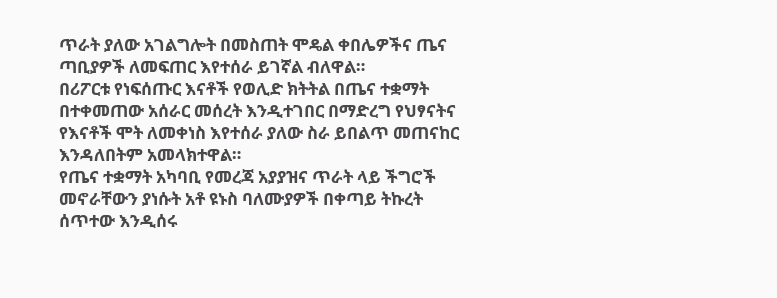ጥራት ያለው አገልግሎት በመስጠት ሞዴል ቀበሌዎችና ጤና ጣቢያዎች ለመፍጠር እየተሰራ ይገኛል ብለዋል።
በሪፖርቱ የነፍሰጡር እናቶች የወሊድ ክትትል በጤና ተቋማት በተቀመጠው አሰራር መሰረት እንዲተገበር በማድረግ የህፃናትና የእናቶች ሞት ለመቀነስ እየተሰራ ያለው ስራ ይበልጥ መጠናከር እንዳለበትም አመላክተዋል።
የጤና ተቋማት አካባቢ የመረጃ አያያዝና ጥራት ላይ ችግሮች መኖራቸውን ያነሱት አቶ ዩኑስ ባለሙያዎች በቀጣይ ትኩረት ሰጥተው እንዲሰሩ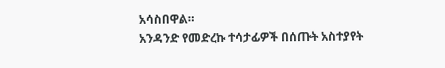አሳስበዋል።
አንዳንድ የመድረኩ ተሳታፊዎች በሰጡት አስተያየት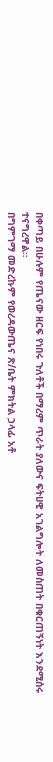በቀጣይ በሁሉም የጤናው ዘርፍ የነበሩ ጉለቶች በማረም ጥራት ያለውና ፍትሀዊ አገልግሎት ለመስጠት በቁርጠኝነት እንደሚሰሩ ተናግረዋል።
በግምገማ መድረኩም የወረዳውጤና ጽ/ቤት ምክትል ኃላፊ አቶ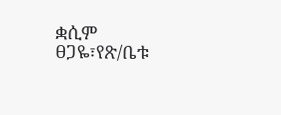ቋሲም ፀጋዬ፣የጽ/ቤቱ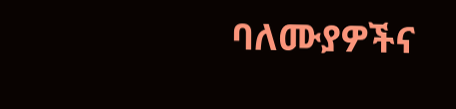ባለሙያዎችና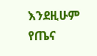እንደዚሁም የጤና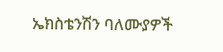ኤክስቴንሽን ባለሙያዎች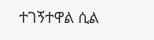ተገኝተዋል ሲል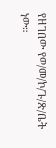የዘገበው የወ/መ/ኮ/ጉ/ጽ/ቤት ነው።